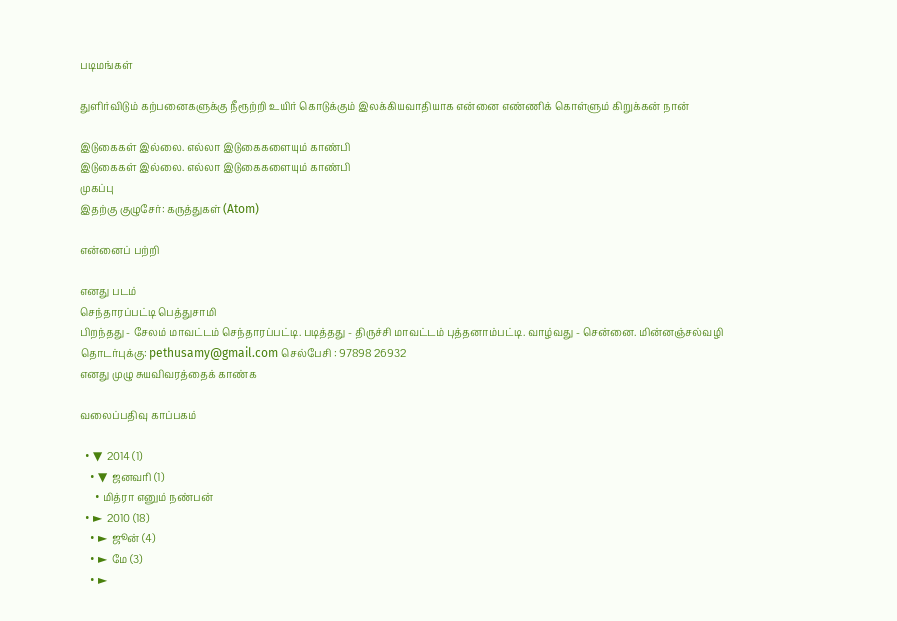படிமங்கள்

துளிர்விடும் கற்பனைகளுக்கு நீரூற்றி உயிர் கொடுக்கும் இலக்கியவாதியாக என்னை எண்ணிக் கொள்ளும் கிறுக்கன் நான்

இடுகைகள் இல்லை. எல்லா இடுகைகளையும் காண்பி
இடுகைகள் இல்லை. எல்லா இடுகைகளையும் காண்பி
முகப்பு
இதற்கு குழுசேர்: கருத்துகள் (Atom)

என்னைப் பற்றி

எனது படம்
செந்தாரப்பட்டி பெத்துசாமி
பிறந்தது - சேலம் மாவட்டம் செந்தாரப்பட்டி. படித்தது - திருச்சி மாவட்டம் புத்தனாம்பட்டி. வாழ்வது - சென்னை. மின்னஞ்சல்வழி தொடர்புக்கு: pethusamy@gmail.com செல்பேசி : 97898 26932
எனது முழு சுயவிவரத்தைக் காண்க

வலைப்பதிவு காப்பகம்

  • ▼  2014 (1)
    • ▼  ஜனவரி (1)
      • மித்ரா எனும் நண்பன்
  • ►  2010 (18)
    • ►  ஜூன் (4)
    • ►  மே (3)
    • ►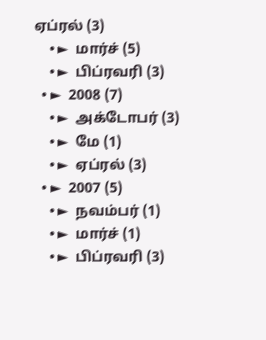ஏப்ரல் (3)
    • ►  மார்ச் (5)
    • ►  பிப்ரவரி (3)
  • ►  2008 (7)
    • ►  அக்டோபர் (3)
    • ►  மே (1)
    • ►  ஏப்ரல் (3)
  • ►  2007 (5)
    • ►  நவம்பர் (1)
    • ►  மார்ச் (1)
    • ►  பிப்ரவரி (3)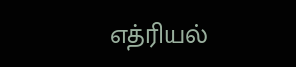எத்ரியல்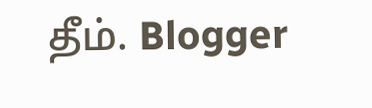தீம். Blogger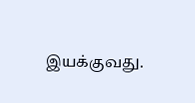இயக்குவது.